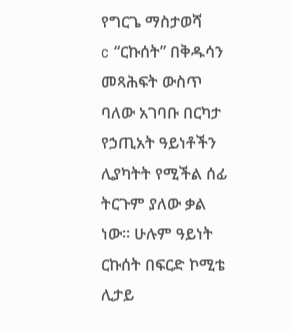የግርጌ ማስታወሻ
c “ርኩሰት” በቅዱሳን መጻሕፍት ውስጥ ባለው አገባቡ በርካታ የኃጢአት ዓይነቶችን ሊያካትት የሚችል ሰፊ ትርጉም ያለው ቃል ነው። ሁሉም ዓይነት ርኩሰት በፍርድ ኮሚቴ ሊታይ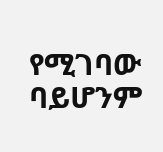የሚገባው ባይሆንም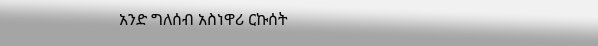አንድ ግለሰብ አስነዋሪ ርኩሰት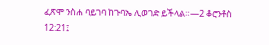ፈጽሞ ንስሐ ባይገባ ከጉባኤ ሊወገድ ይችላል።—2 ቆሮንቶስ 12:21፤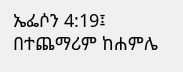ኤፌሶን 4:19፤ በተጨማሪም ከሐምሌ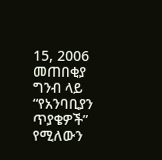15, 2006 መጠበቂያ ግንብ ላይ “የአንባቢያን ጥያቄዎች” የሚለውን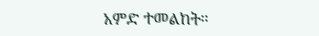አምድ ተመልከት።